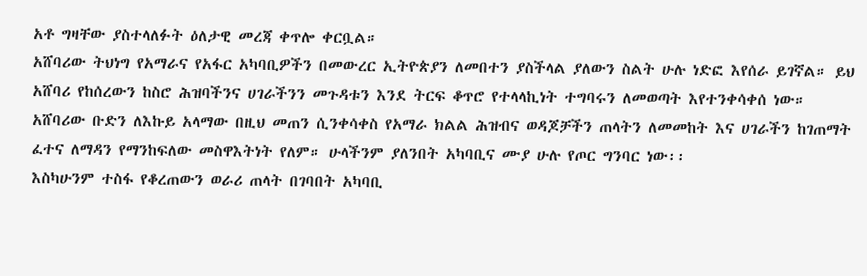አቶ ግዛቸው ያስተላለፉት ዕለታዊ መረጃ ቀጥሎ ቀርቧል።
አሸባሪው ትህነግ የአማራና የአፋር አካባቢዎችን በመውረር ኢትዮጵያን ለመበተን ያስችላል ያለውን ስልት ሁሉ ነድፎ እየሰራ ይገኛል። ይህ አሸባሪ የከሰረውን ከስሮ ሕዝባችንና ሀገራችንን መጉዳቱን እንደ ትርፍ ቆጥሮ የተላላኪነት ተግባሩን ለመወጣት እየተንቀሳቀሰ ነው።
አሸባሪው ቡድን ለእኩይ አላማው በዚህ መጠን ሲንቀሳቀስ የአማራ ክልል ሕዝብና ወዳጆቻችን ጠላትን ለመመከት እና ሀገራችን ከገጠማት ፈተና ለማዳን የማንከፍለው መስዋእትነት የለም። ሁላችንም ያለንበት አካባቢና ሙያ ሁሉ የጦር ግንባር ነው፡፡
እስካሁንም ተስፋ የቆረጠውን ወራሪ ጠላት በገባበት አካባቢ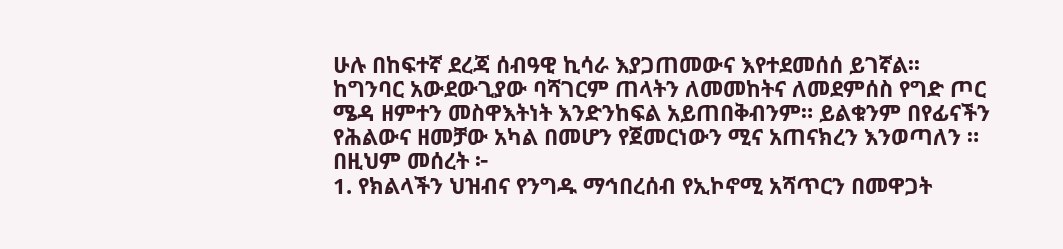ሁሉ በከፍተኛ ደረጃ ሰብዓዊ ኪሳራ እያጋጠመውና እየተደመሰሰ ይገኛል፡፡ ከግንባር አውደውጊያው ባሻገርም ጠላትን ለመመከትና ለመደምሰስ የግድ ጦር ሜዳ ዘምተን መስዋእትነት እንድንከፍል አይጠበቅብንም። ይልቁንም በየፊናችን የሕልውና ዘመቻው አካል በመሆን የጀመርነውን ሚና አጠናክረን እንወጣለን ።
በዚህም መሰረት ፦
1. የክልላችን ህዝብና የንግዱ ማኅበረሰብ የኢኮኖሚ አሻጥርን በመዋጋት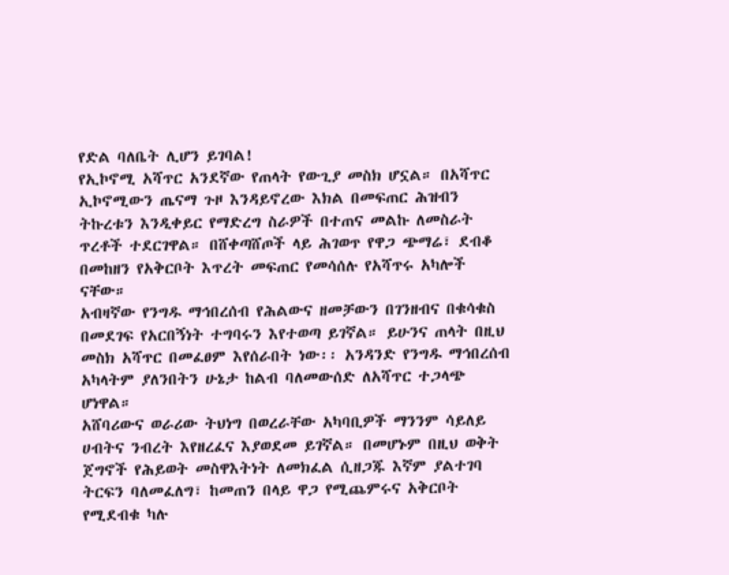የድል ባለቤት ሊሆን ይገባል!
የኢኮኖሚ አሻጥር አንደኛው የጠላት የውጊያ መስክ ሆኗል። በአሻጥር ኢኮኖሚውን ጤናማ ጉዞ እንዳይኖረው እክል በመፍጠር ሕዝብን ትኩረቱን እንዲቀይር የማድረግ ስራዎች በተጠና መልኩ ለመስራት ጥረቶች ተደርገዋል። በሸቀጣሸጦች ላይ ሕገወጥ የዋጋ ጭማሬ፣ ደብቆ በመከዘን የአቅርቦት እጥረት መፍጠር የመሳሰሉ የአሻጥሩ አካሎች ናቸው።
አብዛኛው የንግዱ ማኅበረሰብ የሕልውና ዘመቻውን በገንዘብና በቁሳቁስ በመደገፍ የአርበኝነት ተግባሩን እየተወጣ ይገኛል። ይሁንና ጠላት በዚህ መስክ አሻጥር በመፈፀም እየሰራበት ነው፡፡ አንዳንድ የንግዱ ማኅበረሰብ አካላትም ያለንበትን ሁኔታ ከልብ ባለመውሰድ ለአሻጥር ተጋላጭ ሆነዋል።
አሸባሪውና ወራሪው ትህነግ በወረራቸው አካባቢዎች ማንንም ሳይለይ ሀብትና ንብረት እየዘረፈና እያወደመ ይገኛል። በመሆኑም በዚህ ወቅት ጀግኖች የሕይወት መስዋእትነት ለመክፈል ሲዘጋጁ እኛም ያልተገባ ትርፍን ባለመፈለግ፣ ከመጠን በላይ ዋጋ የሚጨምሩና አቅርቦት የሚደብቁ ካሉ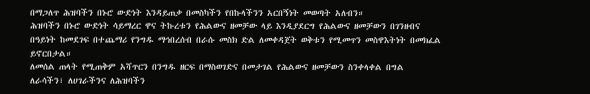በማጋለጥ ሕዝባችን በኑሮ ውድነት እንዳይጠቃ በመስካችን የበኩላችንን አርበኝነት መወጣት አለብን።
ሕዝባችን በኑሮ ውድነት ሳይማረር ዋና ትኩረቱን የሕልውና ዘመቻው ላይ እንዲያደርግ የሕልውና ዘመቻውን በገንዘብና በዓይነት ከመደገፍ በተጨማሪ የንግዱ ማኅበረሰብ በራሱ መስክ ድል ለመቀዳጀት ወቅቱን የሚመጥን መስዋእትነት በመክፈል ይኖርበታል።
ለመሰል ጠላት የሚጠቅም አሻጥርን በንግዱ ዘርፍ በማስወገድና በመታገል የሕልውና ዘመቻውን ስንቀላቀል በግል ለራሳችን፣ ለሀገራችንና ለሕዝባችን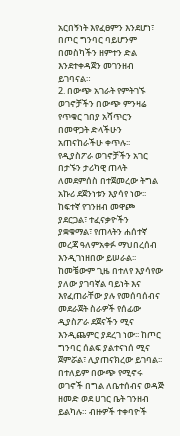አርበኝነት እየፈፀምን እንደሆነ፣ በጦር ግንባር ባይሆንም በመስካችን ዘምተን ድል እንደተቀዳጀን መገንዘብ ይገባናል።
2. በውጭ አገራት የምትገኙ ወገኖቻችን በውጭ ምንዛሬ የጥቁር ገበያ አሻጥርን በመዋጋት ድላችሁን አጠናከራችሁ ቀጥሉ፡፡
የዲያስፖራ ወገኖቻችን አገር በታኙን ታሪካዊ ጠላት ለመደምሰስ በተጀመረው ትግል አኩሪ ደጀንነቱን እያሳየ ነው፡፡ ከፍተኛ የገንዘብ መዋጮ ያደርጋል፣ ተፈናቃዮችን ያቋቁማል፣ የጠላትን ሐሰተኛ መረጃ ዓለምአቀፉ ማህበረሰብ እንዲገነዘበው ይሠራል፡፡ ከመቼውም ጊዜ በተለየ እያሳየው ያለው ያገባኛል ባይነት እና እየፈጠራቸው ያሉ የመሰባሰብና መደራጀት ስራዎች የሰፊው ዲያስፖራ ደጀናችን ሚና እንዲጨምር ያደረገ ነው፡፡ ከጦር ግንባር ሰልፍ ያልተናነሰ ሚና ጀምሯል፣ ሊያጠናክረው ይገባል፡፡
በተለይም በውጭ የሚኖሩ ወገኖች በግል ለቤተሰብና ወዳጅ ዘመድ ወደ ሀገር ቤት ገንዘብ ይልካሉ። ብዙዎች ተቀባዮች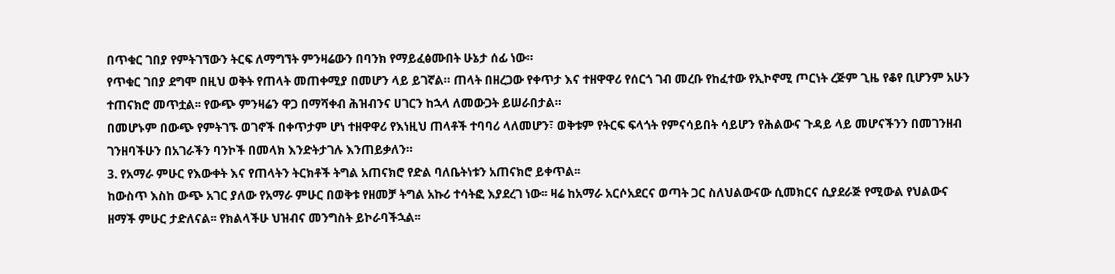በጥቁር ገበያ የምትገኘውን ትርፍ ለማግኘት ምንዛሬውን በባንክ የማይፈፅሙበት ሁኔታ ሰፊ ነው።
የጥቁር ገበያ ደግሞ በዚህ ወቅት የጠላት መጠቀሚያ በመሆን ላይ ይገኛል። ጠላት በዘረጋው የቀጥታ እና ተዘዋዋሪ የሰርጎ ገብ መረቡ የከፈተው የኢኮኖሚ ጦርነት ረጅም ጊዜ የቆየ ቢሆንም አሁን ተጠናክሮ መጥቷል፡፡ የውጭ ምንዛሬን ዋጋ በማሻቀብ ሕዝብንና ሀገርን ከኋላ ለመውጋት ይሠራበታል።
በመሆኑም በውጭ የምትገኙ ወገኖች በቀጥታም ሆነ ተዘዋዋሪ የእነዚህ ጠላቶች ተባባሪ ላለመሆን፣ ወቅቱም የትርፍ ፍላጎት የምናሳይበት ሳይሆን የሕልውና ጉዳይ ላይ መሆናችንን በመገንዘብ ገንዘባችሁን በአገራችን ባንኮች በመላክ እንድትታገሉ እንጠይቃለን።
3. የአማራ ምሁር የእውቀት እና የጠላትን ትርክቶች ትግል አጠናክሮ የድል ባለቤትነቱን አጠናክሮ ይቀጥል፡፡
ከውስጥ እስከ ውጭ አገር ያለው የአማራ ምሁር በወቅቱ የዘመቻ ትግል አኩሪ ተሳትፎ እያደረገ ነው፡፡ ዛሬ ከአማራ አርሶአደርና ወጣት ጋር ስለህልውናው ሲመክርና ሲያደራጅ የሚውል የህልውና ዘማች ምሁር ታድለናል፡፡ የክልላችሁ ህዝብና መንግስት ይኮራባችኋል፡፡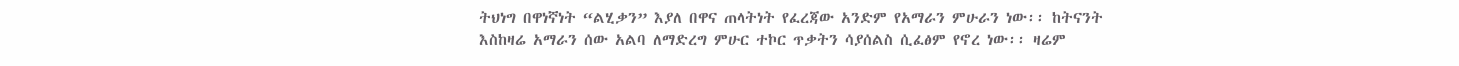ትህነግ በዋነኛነት “ልሂቃን” እያለ በዋና ጠላትነት የፈረጃው አንድም የአማራን ምሁራን ነው፡፡ ከትናንት እስከዛሬ አማራን ሰው አልባ ለማድረግ ምሁር ተኮር ጥቃትን ሳያሰልስ ሲፈፅም የኖረ ነው፡፡ ዛሬም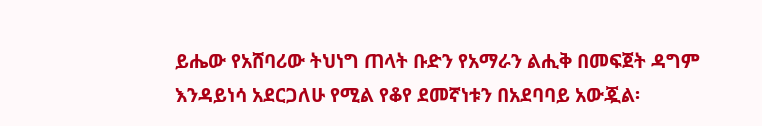ይሔው የአሸባሪው ትህነግ ጠላት ቡድን የአማራን ልሒቅ በመፍጀት ዳግም እንዳይነሳ አደርጋለሁ የሚል የቆየ ደመኛነቱን በአደባባይ አውጇል፡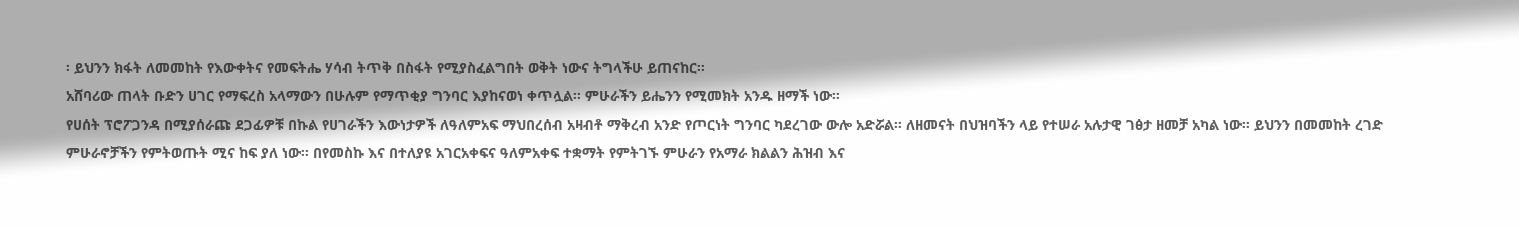፡ ይህንን ክፋት ለመመከት የእውቀትና የመፍትሔ ሃሳብ ትጥቅ በስፋት የሚያስፈልግበት ወቅት ነውና ትግላችሁ ይጠናከር፡፡
አሸባሪው ጠላት ቡድን ሀገር የማፍረስ አላማውን በሁሉም የማጥቂያ ግንባር እያከናወነ ቀጥሏል፡፡ ምሁራችን ይሔንን የሚመክት አንዱ ዘማች ነው፡፡
የሀሰት ፕሮፖጋንዳ በሚያሰራጩ ደጋፊዎቹ በኩል የሀገራችን እውነታዎች ለዓለምአፍ ማህበረሰብ አዛብቶ ማቅረብ አንድ የጦርነት ግንባር ካደረገው ውሎ አድሯል። ለዘመናት በህዝባችን ላይ የተሠራ አሉታዊ ገፅታ ዘመቻ አካል ነው፡፡ ይህንን በመመከት ረገድ ምሁራኖቻችን የምትወጡት ሚና ከፍ ያለ ነው፡፡ በየመስኩ እና በተለያዩ አገርአቀፍና ዓለምአቀፍ ተቋማት የምትገኙ ምሁራን የአማራ ክልልን ሕዝብ እና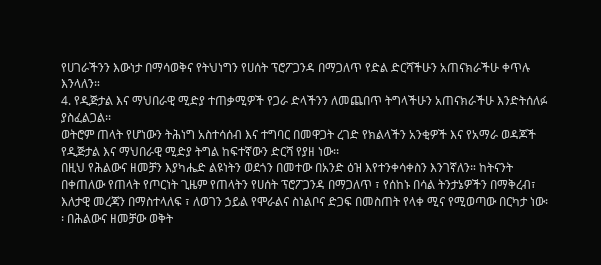የሀገራችንን እውነታ በማሳወቅና የትህነግን የሀሰት ፕሮፖጋንዳ በማጋለጥ የድል ድርሻችሁን አጠናክራችሁ ቀጥሉ እንላለን።
4. የዲጅታል እና ማህበራዊ ሚድያ ተጠቃሚዎች የጋራ ድላችንን ለመጨበጥ ትግላችሁን አጠናክራችሁ እንድትሰለፉ ያስፈልጋል፡፡
ወትሮም ጠላት የሆነውን ትሕነግ አስተሳሰብ እና ተግባር በመዋጋት ረገድ የክልላችን አንቂዎች እና የአማራ ወዳጆች የዲጅታል እና ማህበራዊ ሚድያ ትግል ከፍተኛውን ድርሻ የያዘ ነው፡፡
በዚህ የሕልውና ዘመቻን እያካሔድ ልዩነትን ወደጎን በመተው በአንድ ዕዝ እየተንቀሳቀስን እንገኛለን። ከትናንት በቀጠለው የጠላት የጦርነት ጊዜም የጠላትን የሀሰት ፕሮፖጋንዳ በማጋለጥ ፣ የሰከኑ በሳል ትንታኔዎችን በማቅረብ፣ እለታዊ መረጃን በማስተላለፍ ፣ ለወገን ኃይል የሞራልና ስነልቦና ድጋፍ በመስጠት የላቀ ሚና የሚወጣው በርካታ ነው፡፡ በሕልውና ዘመቻው ወቅት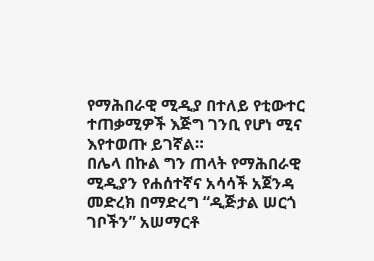የማሕበራዊ ሚዲያ በተለይ የቲውተር ተጠቃሚዎች እጅግ ገንቢ የሆነ ሚና እየተወጡ ይገኛል።
በሌላ በኩል ግን ጠላት የማሕበራዊ ሚዲያን የሐሰተኛና አሳሳች አጀንዳ መድረክ በማድረግ “ዲጅታል ሠርጎ ገቦችን” አሠማርቶ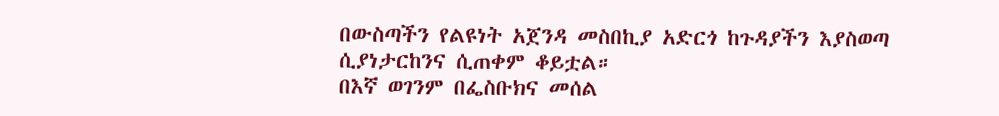በውስጣችን የልዩነት አጀንዳ መስበኪያ አድርጎ ከጉዳያችን እያስወጣ ሲያነታርከንና ሲጠቀም ቆይቷል።
በእኛ ወገንም በፌስቡክና መሰል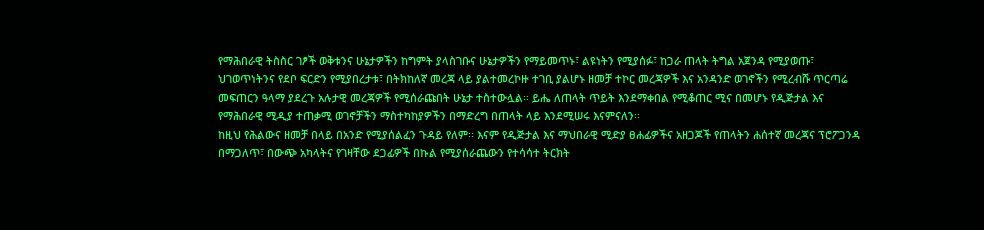የማሕበራዊ ትስስር ገፆች ወቅቱንና ሁኔታዎችን ከግምት ያላስገቡና ሁኔታዎችን የማይመጥኑ፣ ልዩነትን የሚያሰፉ፣ ከጋራ ጠላት ትግል አጀንዳ የሚያወጡ፣ ህገወጥነትንና የደቦ ፍርድን የሚያበረታቱ፣ በትክከለኛ መረጃ ላይ ያልተመረኮዙ ተገቢ ያልሆኑ ዘመቻ ተኮር መረጃዎች እና አንዳንድ ወገኖችን የሚረብሹ ጥርጣሬ መፍጠርን ዓላማ ያደረጉ አሉታዊ መረጃዎች የሚሰራጩበት ሁኔታ ተስተውሏል፡፡ ይሔ ለጠላት ጥይት እንደማቀበል የሚቆጠር ሚና በመሆኑ የዲጅታል እና የማሕበራዊ ሚዲያ ተጠቃሚ ወገኖቻችን ማስተካከያዎችን በማድረግ በጠላት ላይ እንደሚሠሩ እናምናለን፡፡
ከዚህ የሕልውና ዘመቻ በላይ በአንድ የሚያሰልፈን ጉዳይ የለም፡፡ እናም የዲጅታል እና ማህበራዊ ሚድያ ፀሐፊዎችና አዘጋጆች የጠላትን ሐሰተኛ መረጃና ፕሮፖጋንዳ በማጋለጥ፣ በውጭ አካላትና የገዛቸው ደጋፊዎች በኩል የሚያሰራጨውን የተሳሳተ ትርክት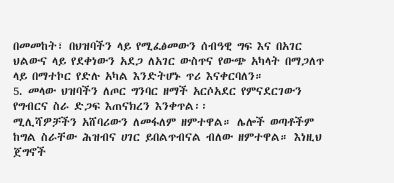በመመከት፣ በህዝባችን ላይ የሚፈፅመውን ሰብዓዊ ግፍ እና በአገር ህልውና ላይ የደቀነውን አደጋ ለአገር ውስጥና የውጭ አካላት በማጋለጥ ላይ በማተኮር የድሉ አካል እንድትሆኑ ጥሪ እናቀርባለን።
5. መላው ህዝባችን ለጦር ግንባር ዘማች አርሶአደር የምናደርገውን የግብርና ስራ ድጋፍ እጠናክረን እንቀጥል፡፡
ሚሊሻዎቻችን አሸባሪውን ለመፋለም ዘምተዋል። ሌሎች ወጣቶችም ከግል ስራቸው ሕዝብና ሀገር ይበልጥብናል ብለው ዘምተዋል። እነዚህ ጀግኖች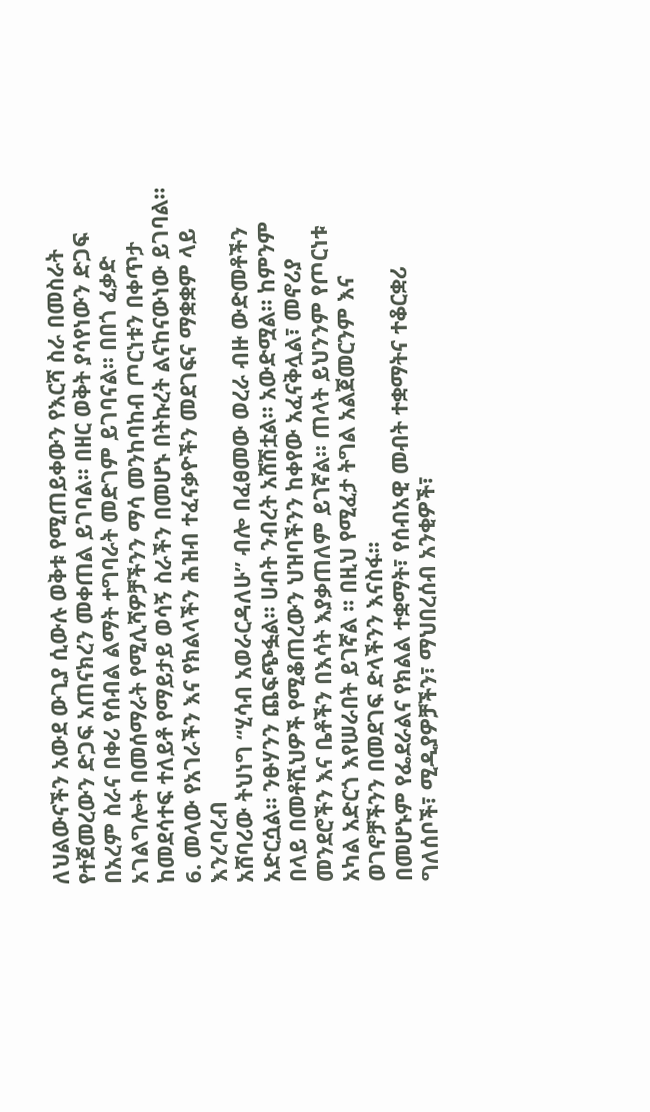ለህልውናችን አውደ ውጊያ ሲውሉ ወቅቱ የሚጠይቀውን የእርሻ ስራ በመስራት የተጀመረውን ድጋፍ አጠናክረን መቀጠል ይገባል፡፡ በዘር ወቅት ያሳየነውን ድጋፍ በአረም ስራና በቀሪ የሰብል ልማት ተግባራት መድገም ይገባናል፡፡ በበጎ ፈቃድ አገልግሎት በመሰማራት የሚሊሻዎቻችንን ማሳ መንከባከብ ጦርነቱን በቀጥታ ከመደሳተፍ ተለይቶ የማይታይ ወሳኝ ስራችን በመሆኑ በትኩረት ልናከናውነው ይገባል።
6. መላው የአገራችን እና የክልላችን ሕዝብ ተፈናቃዮችን መደገፍና ማቋቋም ላይ እንረባረብ
አሸባሪው ትህነግ “ሂሳብ አወራርዳለሁ” ብሎ በፈፀመው ወረራ ብዙ ውድመቶችን አድርሷል። ንፁሃንን ጨፍጭፏል። ሀብት ንብረት አሸሽቷል። አውድሟል። ከምንም በላይ በመቶሺህዎች የሚቆጠረውን ህዝባችንን ከቀየው አፈናቅሏል፣ መኖሪያ መንደሮችን እና ቤቶችን በእሳት እያቃጠለም ይገኛል፡፡ ጠላት ይህንንም የጦርነቱ አካል አድርጎ እየሠራበት ይገኛል ፡፡ በዚህ የሚፈታ ትግል አልጀመርንም እና ወገኖቻችንን በመደገፍ ድላችንን እናስፋ፡፡
በመሆኑም የፌደራልና የክልል ተቋማት፣ የሰብአዊ መብት ተቋማትና ተቆርቋሪ ግለሰቦች፣ ሚዲያዎቻችን፣ ማህበረሰብ አንቂዎች፣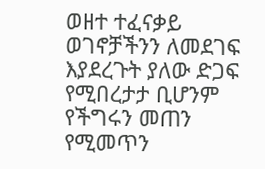ወዘተ ተፈናቃይ ወገኖቻችንን ለመደገፍ እያደረጉት ያለው ድጋፍ የሚበረታታ ቢሆንም የችግሩን መጠን የሚመጥን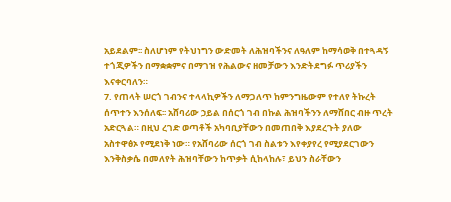አይደልም፡፡ ስለሆነም የትህነግን ውድመት ለሕዝባችንና ለዓለም ከማሳወቅ በተጓዳኝ ተጎጂዎችን በማቋቋምና በማገዝ የሕልውና ዘመቻውን እንድትደግፉ ጥሪያችን እናቀርባለን።
7. የጠላት ሠርጎ ገብንና ተላላኪዎችን ለማጋለጥ ከምንግዜውም የተለየ ትኩረት ሰጥተን እንሰለፍ፡፡ አሸባሪው ኃይል በሰርጎ ገብ በኩል ሕዝባችንን ለማሸበር ብዙ ጥረት አድርጓል። በዚህ ረገድ ወጣቶች አካባቢያቸውን በመጠበቅ እያደረጉት ያለው አስተዋፅኦ የሚደነቅ ነው። የአሸባሪው ሰርጎ ገብ ስልቱን እየቀያየረ የሚያደርገውን እንቅስቃሴ በመለየት ሕዝባቸውን ከጥቃት ሲከላከሉ፣ ይህን ስራቸውን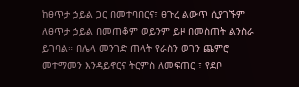ከፀጥታ ኃይል ጋር በመተባበርና፣ ፀጉረ ልውጥ ሲያገኙም ለፀጥታ ኃይል በመጠቆም ወይንም ይዞ በመስጠት ልንስራ ይገባል። በሌላ መንገድ ጠላት የራስን ወገን ጨምሮ መተማመን እንዳይኖርና ትርምስ ለመፍጠር ፣ የደቦ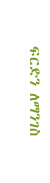ፍርድን ለማንገስ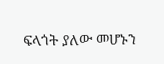ፍላጎት ያለው መሆኑን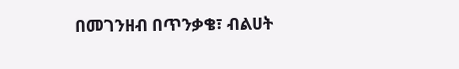በመገንዘብ በጥንቃቄ፣ ብልሀት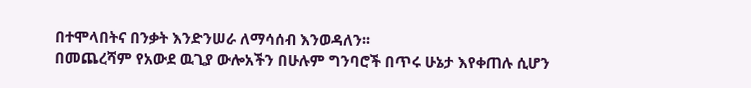በተሞላበትና በንቃት እንድንሠራ ለማሳሰብ እንወዳለን፡፡
በመጨረሻም የአውደ ዉጊያ ውሎአችን በሁሉም ግንባሮች በጥሩ ሁኔታ እየቀጠሉ ሲሆን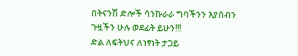በትናንሽ ድሎች ሳንኩራራ ግባችንን እያሰብን ጉዟችን ሁሉ ወደፊት ይሁን!!!
ድል ለፍትህና ለነፃነት ታጋይ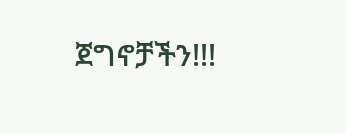ጀግኖቻችን!!!